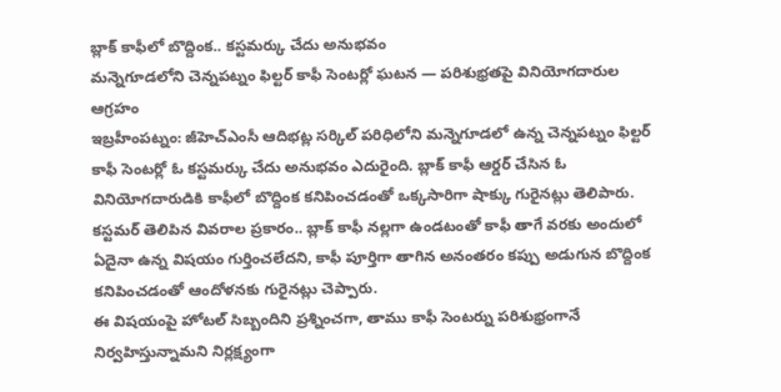బ్లాక్ కాఫీలో బొద్దింక.. కస్టమర్కు చేదు అనుభవం
మన్నెగూడలోని చెన్నపట్నం ఫిల్టర్ కాఫీ సెంటర్లో ఘటన — పరిశుభ్రతపై వినియోగదారుల ఆగ్రహం
ఇబ్రహీంపట్నం: జీహెచ్ఎంసీ ఆదిభట్ల సర్కిల్ పరిధిలోని మన్నెగూడలో ఉన్న చెన్నపట్నం ఫిల్టర్ కాఫీ సెంటర్లో ఓ కస్టమర్కు చేదు అనుభవం ఎదురైంది. బ్లాక్ కాఫీ ఆర్డర్ చేసిన ఓ వినియోగదారుడికి కాఫీలో బొద్దింక కనిపించడంతో ఒక్కసారిగా షాక్కు గురైనట్లు తెలిపారు.
కస్టమర్ తెలిపిన వివరాల ప్రకారం.. బ్లాక్ కాఫీ నల్లగా ఉండటంతో కాఫీ తాగే వరకు అందులో ఏదైనా ఉన్న విషయం గుర్తించలేదని, కాఫీ పూర్తిగా తాగిన అనంతరం కప్పు అడుగున బొద్దింక కనిపించడంతో ఆందోళనకు గురైనట్లు చెప్పారు.
ఈ విషయంపై హోటల్ సిబ్బందిని ప్రశ్నించగా, తాము కాఫీ సెంటర్ను పరిశుభ్రంగానే నిర్వహిస్తున్నామని నిర్లక్ష్యంగా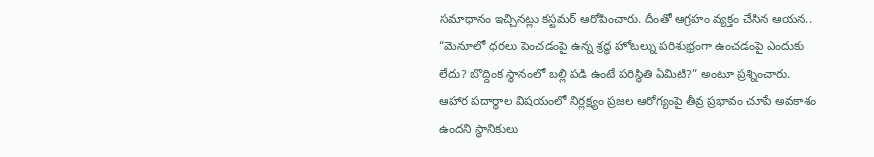సమాధానం ఇచ్చినట్లు కస్టమర్ ఆరోపించారు. దీంతో ఆగ్రహం వ్యక్తం చేసిన ఆయన.. “మెనూలో ధరలు పెంచడంపై ఉన్న శ్రద్ధ హోటల్ను పరిశుభ్రంగా ఉంచడంపై ఎందుకు లేదు? బొద్దింక స్థానంలో బల్లి పడి ఉంటే పరిస్థితి ఏమిటి?” అంటూ ప్రశ్నించారు.
ఆహార పదార్థాల విషయంలో నిర్లక్ష్యం ప్రజల ఆరోగ్యంపై తీవ్ర ప్రభావం చూపే అవకాశం ఉందని స్థానికులు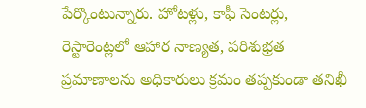పేర్కొంటున్నారు. హోటళ్లు, కాఫీ సెంటర్లు, రెస్టారెంట్లలో ఆహార నాణ్యత, పరిశుభ్రత ప్రమాణాలను అధికారులు క్రమం తప్పకుండా తనిఖీ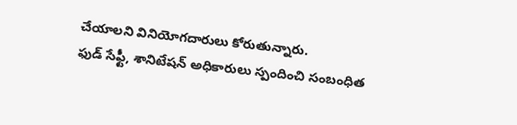చేయాలని వినియోగదారులు కోరుతున్నారు.
ఫుడ్ సేఫ్టీ, శానిటేషన్ అధికారులు స్పందించి సంబంధిత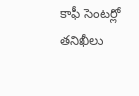కాఫీ సెంటర్లో తనిఖీలు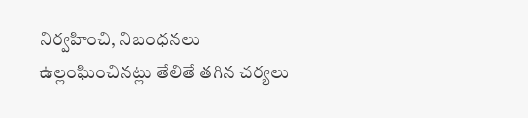నిర్వహించి, నిబంధనలు ఉల్లంఘించినట్లు తేలితే తగిన చర్యలు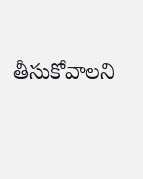తీసుకోవాలని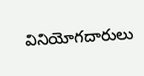వినియోగదారులు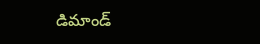డిమాండ్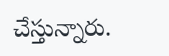చేస్తున్నారు.